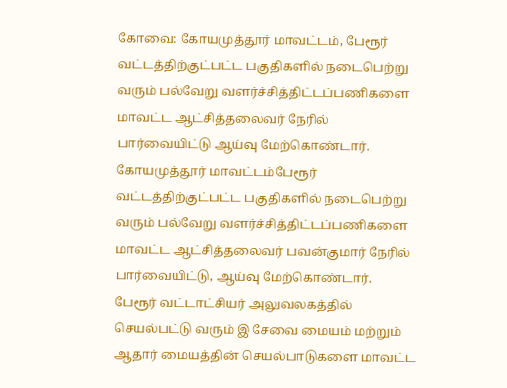கோவை: கோயமுத்தூர் மாவட்டம், பேரூர் வட்டத்திற்குட்பட்ட பகுதிகளில் நடைபெற்று வரும் பல்வேறு வளர்ச்சித்திட்டப்பணிகளை மாவட்ட ஆட்சித்தலைவர் நேரில் பார்வையிட்டு ஆய்வு மேற்கொண்டார்.
கோயமுத்தூர் மாவட்டம்பேரூர் வட்டத்திற்குட்பட்ட பகுதிகளில் நடைபெற்று வரும் பல்வேறு வளர்ச்சித்திட்டப்பணிகளை மாவட்ட ஆட்சித்தலைவர் பவன்குமார் நேரில் பார்வையிட்டு, ஆய்வு மேற்கொண்டார்.
பேரூர் வட்டாட்சியர் அலுவலகத்தில் செயல்பட்டு வரும் இ சேவை மையம் மற்றும் ஆதார் மையத்தின் செயல்பாடுகளை மாவட்ட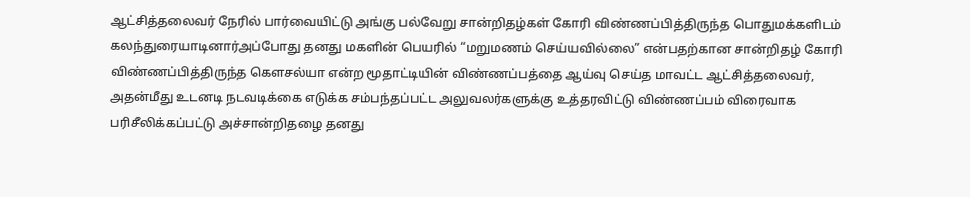ஆட்சித்தலைவர் நேரில் பார்வையிட்டு அங்கு பல்வேறு சான்றிதழ்கள் கோரி விண்ணப்பித்திருந்த பொதுமக்களிடம் கலந்துரையாடினார்அப்போது தனது மகளின் பெயரில் “மறுமணம் செய்யவில்லை” என்பதற்கான சான்றிதழ் கோரி விண்ணப்பித்திருந்த கௌசல்யா என்ற மூதாட்டியின் விண்ணப்பத்தை ஆய்வு செய்த மாவட்ட ஆட்சித்தலைவர், அதன்மீது உடனடி நடவடிக்கை எடுக்க சம்பந்தப்பட்ட அலுவலர்களுக்கு உத்தரவிட்டு விண்ணப்பம் விரைவாக பரிசீலிக்கப்பட்டு அச்சான்றிதழை தனது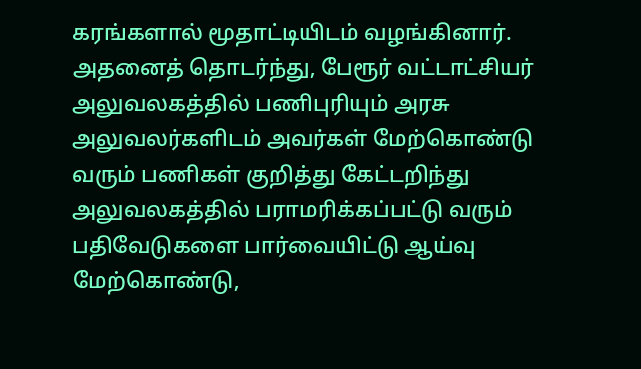கரங்களால் மூதாட்டியிடம் வழங்கினார்.
அதனைத் தொடர்ந்து, பேரூர் வட்டாட்சியர் அலுவலகத்தில் பணிபுரியும் அரசு அலுவலர்களிடம் அவர்கள் மேற்கொண்டு வரும் பணிகள் குறித்து கேட்டறிந்து அலுவலகத்தில் பராமரிக்கப்பட்டு வரும் பதிவேடுகளை பார்வையிட்டு ஆய்வு மேற்கொண்டு,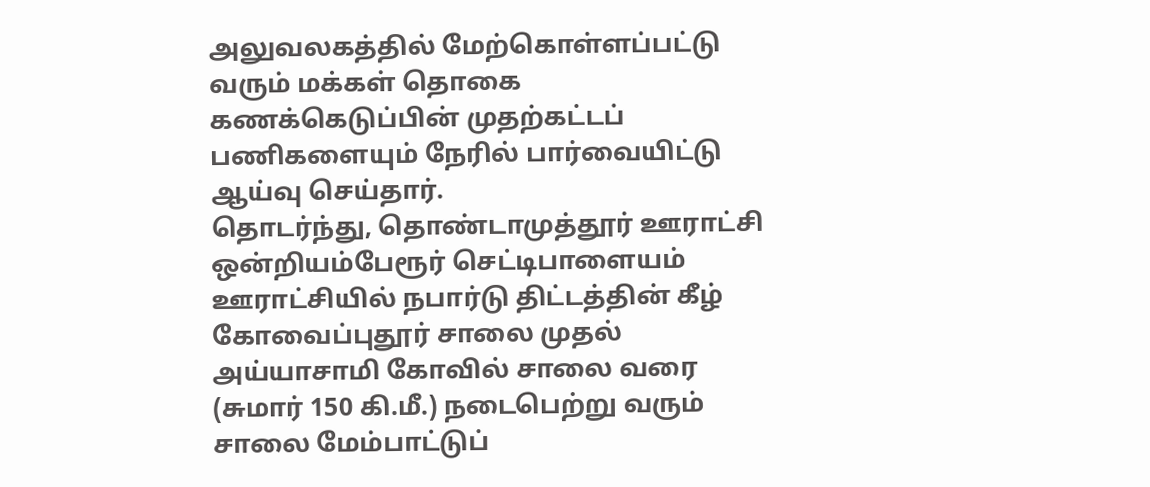அலுவலகத்தில் மேற்கொள்ளப்பட்டு வரும் மக்கள் தொகை கணக்கெடுப்பின் முதற்கட்டப் பணிகளையும் நேரில் பார்வையிட்டு ஆய்வு செய்தார்.
தொடர்ந்து, தொண்டாமுத்தூர் ஊராட்சி ஒன்றியம்பேரூர் செட்டிபாளையம் ஊராட்சியில் நபார்டு திட்டத்தின் கீழ் கோவைப்புதூர் சாலை முதல் அய்யாசாமி கோவில் சாலை வரை (சுமார் 150 கி.மீ.) நடைபெற்று வரும் சாலை மேம்பாட்டுப்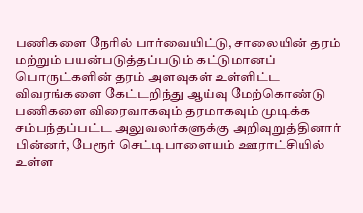பணிகளை நேரில் பார்வையிட்டு, சாலையின் தரம் மற்றும் பயன்படுத்தப்படும் கட்டுமானப் பொருட்களின் தரம் அளவுகள் உள்ளிட்ட விவரங்களை கேட்டறிந்து ஆய்வு மேற்கொண்டு பணிகளை விரைவாகவும் தரமாகவும் முடிக்க சம்பந்தப்பட்ட அலுவலர்களுக்கு அறிவுறுத்தினார்
பின்னர், பேரூர் செட்டிபாளையம் ஊராட்சியில் உள்ள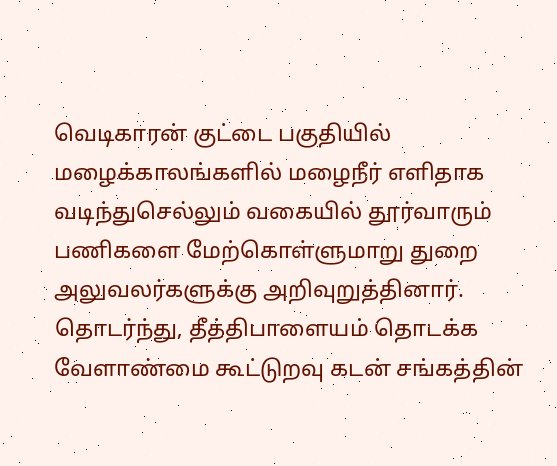வெடிகாரன் குட்டை பகுதியில் மழைக்காலங்களில் மழைநீர் எளிதாக வடிந்துசெல்லும் வகையில் தூர்வாரும் பணிகளை மேற்கொள்ளுமாறு துறை அலுவலர்களுக்கு அறிவுறுத்தினார்.
தொடர்ந்து, தீத்திபாளையம் தொடக்க வேளாண்மை கூட்டுறவு கடன் சங்கத்தின்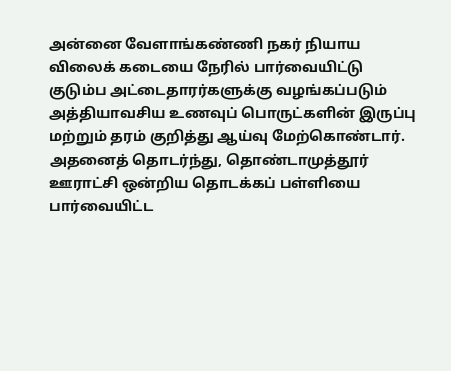அன்னை வேளாங்கண்ணி நகர் நியாய விலைக் கடையை நேரில் பார்வையிட்டு குடும்ப அட்டைதாரர்களுக்கு வழங்கப்படும் அத்தியாவசிய உணவுப் பொருட்களின் இருப்பு மற்றும் தரம் குறித்து ஆய்வு மேற்கொண்டார்.
அதனைத் தொடர்ந்து, தொண்டாமுத்தூர் ஊராட்சி ஒன்றிய தொடக்கப் பள்ளியை பார்வையிட்ட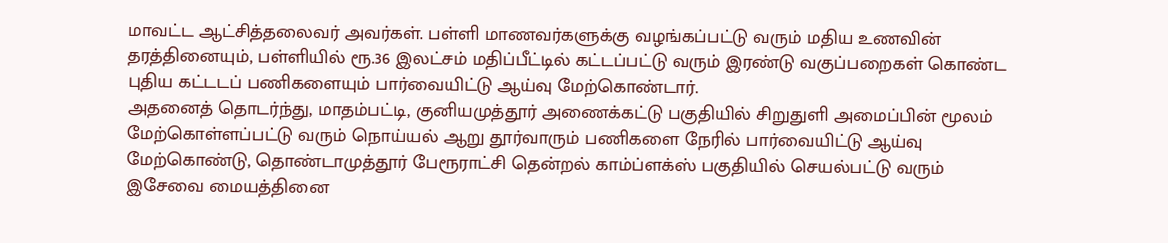மாவட்ட ஆட்சித்தலைவர் அவர்கள். பள்ளி மாணவர்களுக்கு வழங்கப்பட்டு வரும் மதிய உணவின் தரத்தினையும், பள்ளியில் ரூ.36 இலட்சம் மதிப்பீட்டில் கட்டப்பட்டு வரும் இரண்டு வகுப்பறைகள் கொண்ட புதிய கட்டடப் பணிகளையும் பார்வையிட்டு ஆய்வு மேற்கொண்டார்.
அதனைத் தொடர்ந்து, மாதம்பட்டி, குனியமுத்தூர் அணைக்கட்டு பகுதியில் சிறுதுளி அமைப்பின் மூலம் மேற்கொள்ளப்பட்டு வரும் நொய்யல் ஆறு தூர்வாரும் பணிகளை நேரில் பார்வையிட்டு ஆய்வு மேற்கொண்டு, தொண்டாமுத்தூர் பேரூராட்சி தென்றல் காம்ப்ளக்ஸ் பகுதியில் செயல்பட்டு வரும் இசேவை மையத்தினை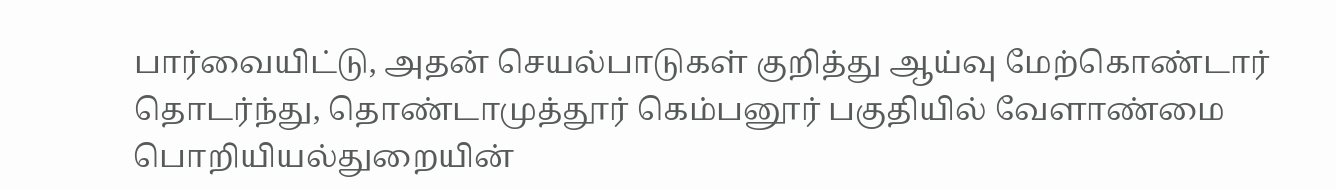பார்வையிட்டு, அதன் செயல்பாடுகள் குறித்து ஆய்வு மேற்கொண்டார்
தொடர்ந்து, தொண்டாமுத்தூர் கெம்பனூர் பகுதியில் வேளாண்மை பொறியியல்துறையின்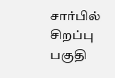சார்பில் சிறப்பு பகுதி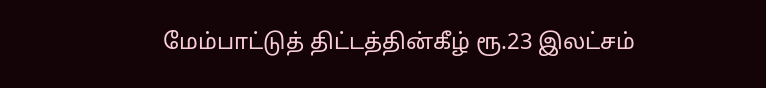மேம்பாட்டுத் திட்டத்தின்கீழ் ரூ.23 இலட்சம்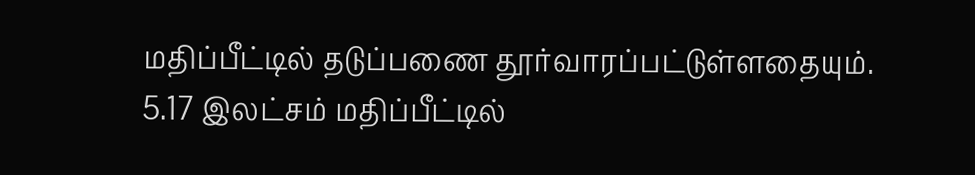மதிப்பீட்டில் தடுப்பணை தூர்வாரப்பட்டுள்ளதையும். 5.17 இலட்சம் மதிப்பீட்டில்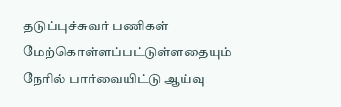தடுப்புச்சுவர் பணிகள் மேற்கொள்ளப்பட்டுள்ளதையும் நேரில் பார்வையிட்டு ஆய்வு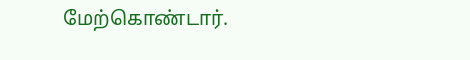மேற்கொண்டார்.